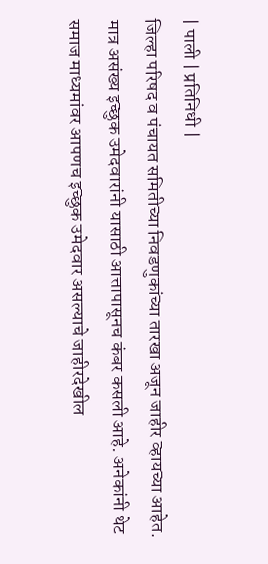| पाली | प्रतिनिधी |
जिल्हा परिषद व पंचायत समितीच्या निवडणुकांच्या तारखा अजून जाहीर व्हायच्या आहेत. मात्र असंख्य इच्छुक उमेदवारांनी यासाठी आत्तापासूनच कंबर कसली आहे. अनेकांनी थेट समाज माध्यमांवर आपणच इच्छुक उमेदवार असल्याचे जाहीरदेखील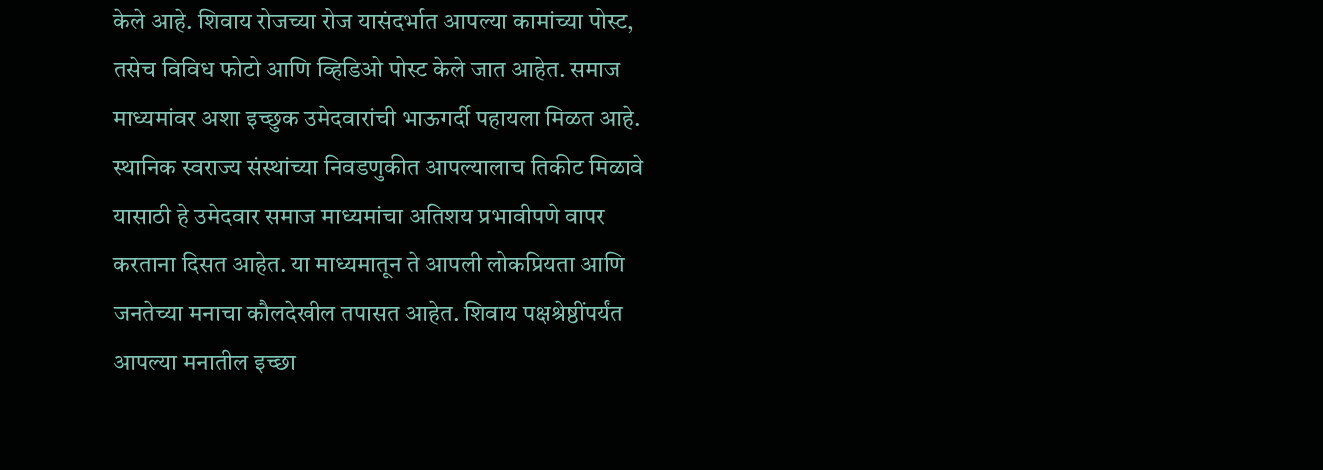केले आहे. शिवाय रोजच्या रोज यासंदर्भात आपल्या कामांच्या पोस्ट, तसेच विविध फोटो आणि व्हिडिओ पोस्ट केले जात आहेत. समाज माध्यमांवर अशा इच्छुक उमेदवारांची भाऊगर्दी पहायला मिळत आहे.
स्थानिक स्वराज्य संस्थांच्या निवडणुकीत आपल्यालाच तिकीट मिळावे यासाठी हे उमेदवार समाज माध्यमांचा अतिशय प्रभावीपणे वापर करताना दिसत आहेत. या माध्यमातून ते आपली लोकप्रियता आणि जनतेच्या मनाचा कौलदेखील तपासत आहेत. शिवाय पक्षश्रेष्ठींपर्यंत आपल्या मनातील इच्छा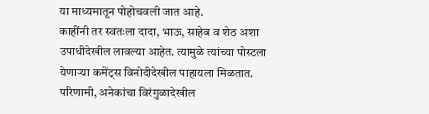या माध्यमातून पोहोचवली जात आहे.
काहींनी तर स्वतःला दादा, भाऊ, साहेब व शेठ अशा उपाधीदेखील लावल्या आहेत. त्यामुळे त्यांच्या पोस्टला येणाऱ्या कमेंट्स विनोदीदेखील पाहायला मिळतात. परिणामी, अनेकांचा विरंगुळादेखील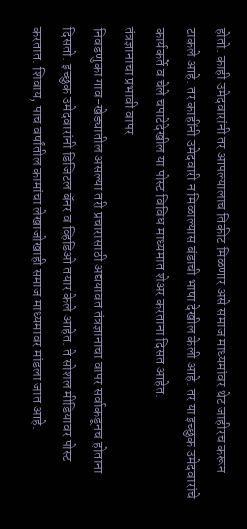होतो. काही उमेदवारांनी तर आपल्यालाच तिकीट मिळणार असे समाज माध्यमांवर थेट जाहीरच करून टाकले आहे. तर काहींनी उमेदवारी न मिळाल्यास बंडाची भाषा देखील केली आहे. तर या इच्छुक उमेदवारांचे कार्यकर्ते व चेले चपाटेदेखील या पोस्ट विविध माध्यमात शेअर करताना दिसत आहेत.
तंत्रज्ञानाचा प्रभावी वापर
निवडणुका गाव-खेड्यातील असल्या तरी प्रचारासाठी अद्ययावत तंत्रज्ञानाचा वापर सर्वाकडूनच होताना दिसतो. इच्छुक उमेदवारांनी डिजिटल बॅनर व व्हिडिओ तयार केले आहेत. ते सोशल मीडियावर पोस्ट करतात. शिवाय, पाच वर्षांतील कामांचा लेखाजोखाही समाज माध्यमावर मांडला जात आहे.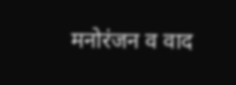मनोरंजन व वाद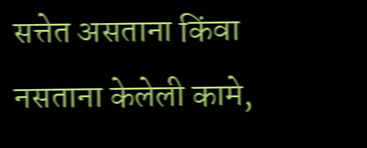सत्तेत असताना किंवा नसताना केलेली कामे,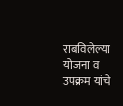राबविलेल्या योजना व उपक्रम यांचे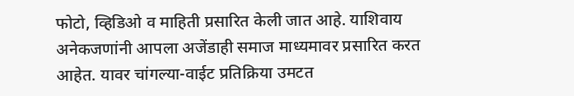फोटो, व्हिडिओ व माहिती प्रसारित केली जात आहे. याशिवाय अनेकजणांनी आपला अजेंडाही समाज माध्यमावर प्रसारित करत आहेत. यावर चांगल्या-वाईट प्रतिक्रिया उमटत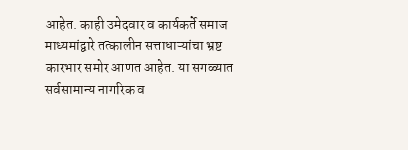आहेत. काही उमेदवार व कार्यकर्ते समाज माध्यमांद्वारे तत्कालीन सत्ताधाऱ्यांचा भ्रष्ट कारभार समोर आणत आहेत. या सगळ्यात सर्वसामान्य नागरिक व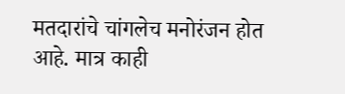मतदारांचे चांगलेच मनोरंजन होत आहे. मात्र काही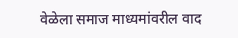वेळेला समाज माध्यमांवरील वाद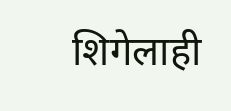शिगेलाही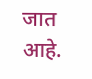जात आहे.